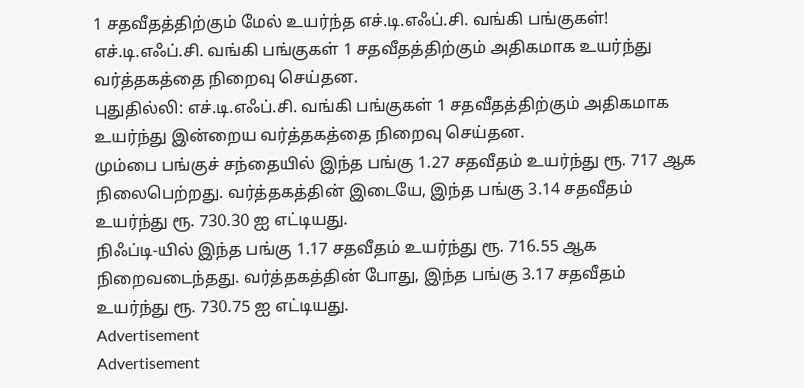1 சதவீதத்திற்கும் மேல் உயர்ந்த எச்.டி.எஃப்.சி. வங்கி பங்குகள்!
எச்.டி.எஃப்.சி. வங்கி பங்குகள் 1 சதவீதத்திற்கும் அதிகமாக உயர்ந்து வர்த்தகத்தை நிறைவு செய்தன.
புதுதில்லி: எச்.டி.எஃப்.சி. வங்கி பங்குகள் 1 சதவீதத்திற்கும் அதிகமாக உயர்ந்து இன்றைய வர்த்தகத்தை நிறைவு செய்தன.
மும்பை பங்குச் சந்தையில் இந்த பங்கு 1.27 சதவீதம் உயர்ந்து ரூ. 717 ஆக நிலைபெற்றது. வர்த்தகத்தின் இடையே, இந்த பங்கு 3.14 சதவீதம் உயர்ந்து ரூ. 730.30 ஐ எட்டியது.
நிஃப்டி-யில் இந்த பங்கு 1.17 சதவீதம் உயர்ந்து ரூ. 716.55 ஆக நிறைவடைந்தது. வர்த்தகத்தின் போது, இந்த பங்கு 3.17 சதவீதம் உயர்ந்து ரூ. 730.75 ஐ எட்டியது.
Advertisement
Advertisement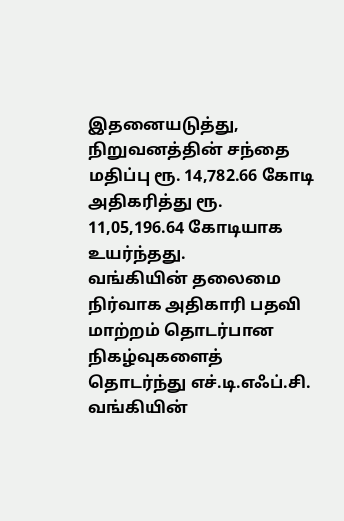இதனையடுத்து, நிறுவனத்தின் சந்தை மதிப்பு ரூ. 14,782.66 கோடி அதிகரித்து ரூ. 11,05,196.64 கோடியாக உயர்ந்தது.
வங்கியின் தலைமை நிர்வாக அதிகாரி பதவி மாற்றம் தொடர்பான நிகழ்வுகளைத் தொடர்ந்து எச்.டி.எஃப்.சி. வங்கியின்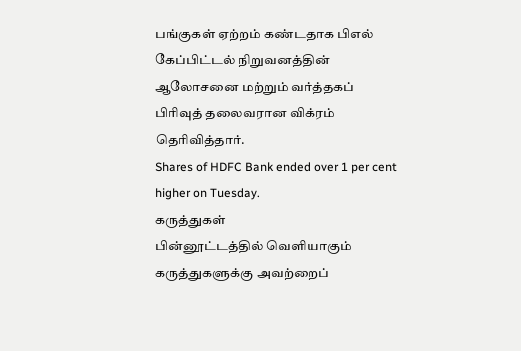பங்குகள் ஏற்றம் கண்டதாக பிஎல் கேப்பிட்டல் நிறுவனத்தின் ஆலோசனை மற்றும் வர்த்தகப் பிரிவுத் தலைவரான விக்ரம் தெரிவித்தார்.
Shares of HDFC Bank ended over 1 per cent higher on Tuesday.
கருத்துகள்
பின்னூட்டத்தில் வெளியாகும் கருத்துகளுக்கு அவற்றைப்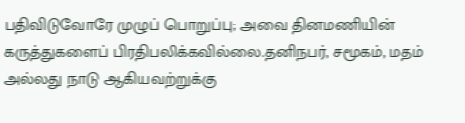பதிவிடுவோரே முழுப் பொறுப்பு; அவை தினமணியின் கருத்துகளைப் பிரதிபலிக்கவில்லை.தனிநபர், சமூகம், மதம் அல்லது நாடு ஆகியவற்றுக்கு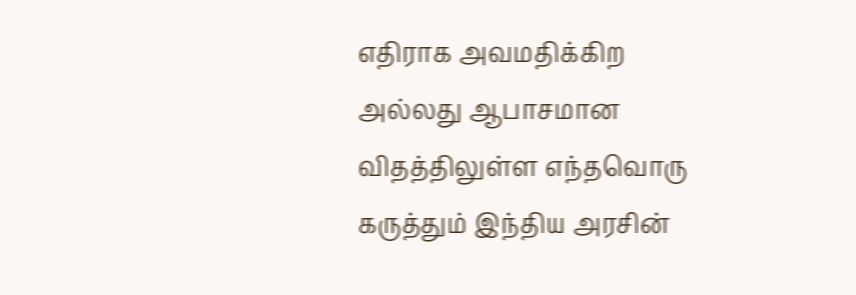எதிராக அவமதிக்கிற அல்லது ஆபாசமான விதத்திலுள்ள எந்தவொரு கருத்தும் இந்திய அரசின்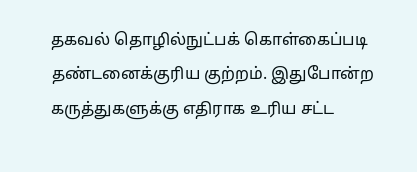தகவல் தொழில்நுட்பக் கொள்கைப்படி தண்டனைக்குரிய குற்றம். இதுபோன்ற கருத்துகளுக்கு எதிராக உரிய சட்ட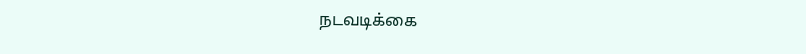நடவடிக்கை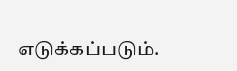எடுக்கப்படும்.